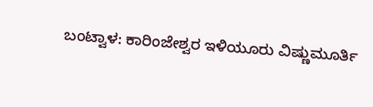ಬಂಟ್ವಾಳ: ಕಾರಿಂಜೇಶ್ವರ ಇಳಿಯೂರು ವಿಷ್ಣುಮೂರ್ತಿ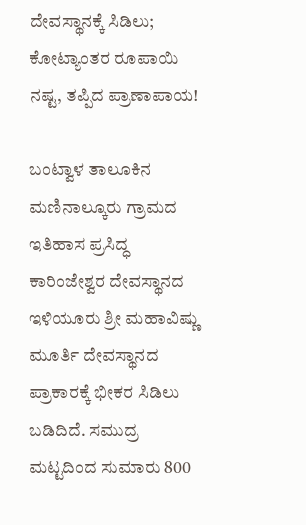ದೇವಸ್ಥಾನಕ್ಕೆ ಸಿಡಿಲು; ಕೋಟ್ಯಾಂತರ ರೂಪಾಯಿ ನಷ್ಟ, ತಪ್ಪಿದ ಪ್ರಾಣಾಪಾಯ!

ಬಂಟ್ವಾಳ ತಾಲೂಕಿನ ಮಣಿನಾಲ್ಕೂರು ಗ್ರಾಮದ ಇತಿಹಾಸ ಪ್ರಸಿದ್ಧ ಕಾರಿಂಜೇಶ್ವರ ದೇವಸ್ಥಾನದ ಇಳಿಯೂರು ಶ್ರೀ ಮಹಾವಿಷ್ಣು ಮೂರ್ತಿ ದೇವಸ್ಥಾನದ ಪ್ರಾಕಾರಕ್ಕೆ ಭೀಕರ ಸಿಡಿಲು ಬಡಿದಿದೆ. ಸಮುದ್ರ ಮಟ್ಟದಿಂದ ಸುಮಾರು 800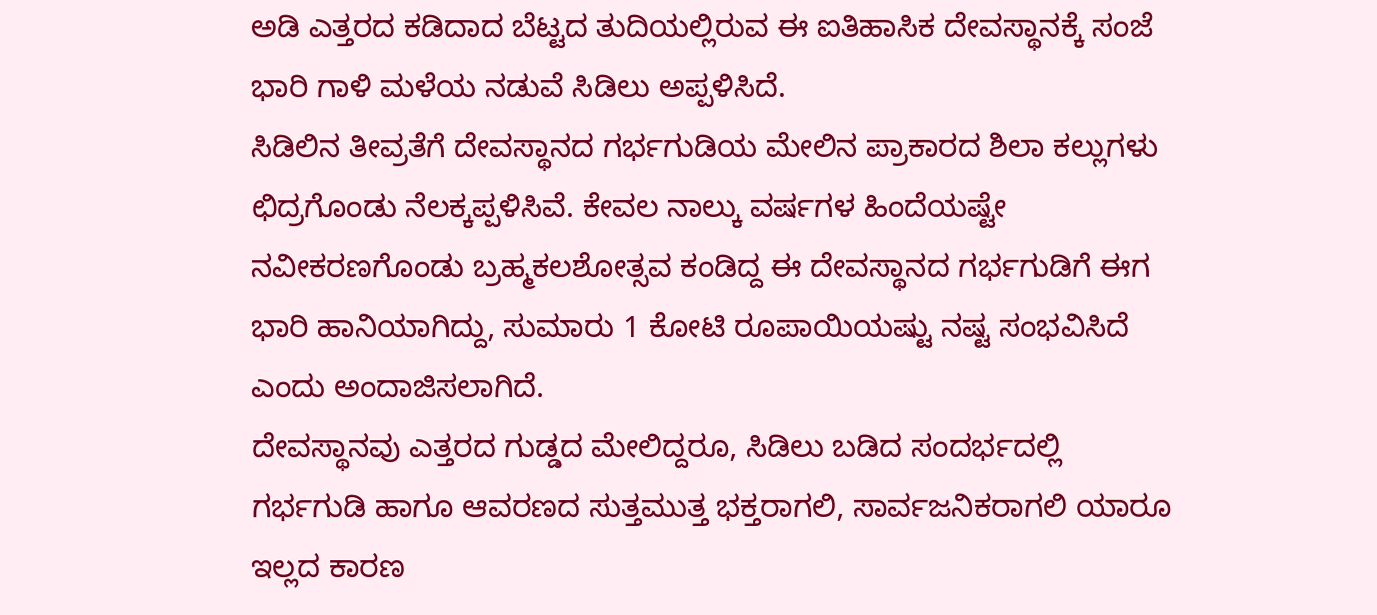ಅಡಿ ಎತ್ತರದ ಕಡಿದಾದ ಬೆಟ್ಟದ ತುದಿಯಲ್ಲಿರುವ ಈ ಐತಿಹಾಸಿಕ ದೇವಸ್ಥಾನಕ್ಕೆ ಸಂಜೆ ಭಾರಿ ಗಾಳಿ ಮಳೆಯ ನಡುವೆ ಸಿಡಿಲು ಅಪ್ಪಳಿಸಿದೆ.
ಸಿಡಿಲಿನ ತೀವ್ರತೆಗೆ ದೇವಸ್ಥಾನದ ಗರ್ಭಗುಡಿಯ ಮೇಲಿನ ಪ್ರಾಕಾರದ ಶಿಲಾ ಕಲ್ಲುಗಳು ಛಿದ್ರಗೊಂಡು ನೆಲಕ್ಕಪ್ಪಳಿಸಿವೆ. ಕೇವಲ ನಾಲ್ಕು ವರ್ಷಗಳ ಹಿಂದೆಯಷ್ಟೇ ನವೀಕರಣಗೊಂಡು ಬ್ರಹ್ಮಕಲಶೋತ್ಸವ ಕಂಡಿದ್ದ ಈ ದೇವಸ್ಥಾನದ ಗರ್ಭಗುಡಿಗೆ ಈಗ ಭಾರಿ ಹಾನಿಯಾಗಿದ್ದು, ಸುಮಾರು 1 ಕೋಟಿ ರೂಪಾಯಿಯಷ್ಟು ನಷ್ಟ ಸಂಭವಿಸಿದೆ ಎಂದು ಅಂದಾಜಿಸಲಾಗಿದೆ.
ದೇವಸ್ಥಾನವು ಎತ್ತರದ ಗುಡ್ಡದ ಮೇಲಿದ್ದರೂ, ಸಿಡಿಲು ಬಡಿದ ಸಂದರ್ಭದಲ್ಲಿ ಗರ್ಭಗುಡಿ ಹಾಗೂ ಆವರಣದ ಸುತ್ತಮುತ್ತ ಭಕ್ತರಾಗಲಿ, ಸಾರ್ವಜನಿಕರಾಗಲಿ ಯಾರೂ ಇಲ್ಲದ ಕಾರಣ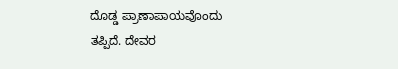ದೊಡ್ಡ ಪ್ರಾಣಾಪಾಯವೊಂದು ತಪ್ಪಿದೆ. ದೇವರ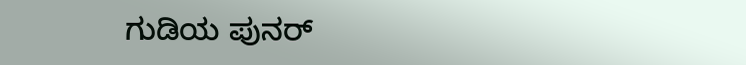ಗುಡಿಯ ಪುನರ್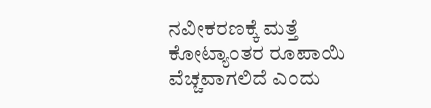ನವೀಕರಣಕ್ಕೆ ಮತ್ತೆ ಕೋಟ್ಯಾಂತರ ರೂಪಾಯಿ ವೆಚ್ಚವಾಗಲಿದೆ ಎಂದು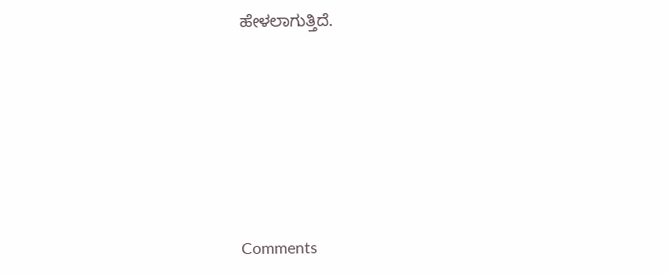ಹೇಳಲಾಗುತ್ತಿದೆ.







Comments